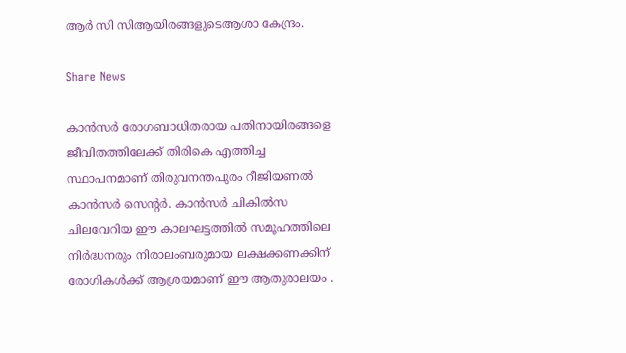ആർ സി സിആയിരങ്ങളുടെആശാ കേന്ദ്രം.

Share News

കാൻസർ രോഗബാധിതരായ പതിനായിരങ്ങളെ ജീവിതത്തിലേക്ക് തിരികെ എത്തിച്ച സ്ഥാപനമാണ് തിരുവനന്തപുരം റീജിയണൽ കാൻസർ സെന്റർ. കാൻസർ ചികിൽസ ചിലവേറിയ ഈ കാലഘട്ടത്തിൽ സമൂഹത്തിലെ നിർദ്ധനരും നിരാലംബരുമായ ലക്ഷക്കണക്കിന് രോഗികൾക്ക് ആശ്രയമാണ് ഈ ആതുരാലയം .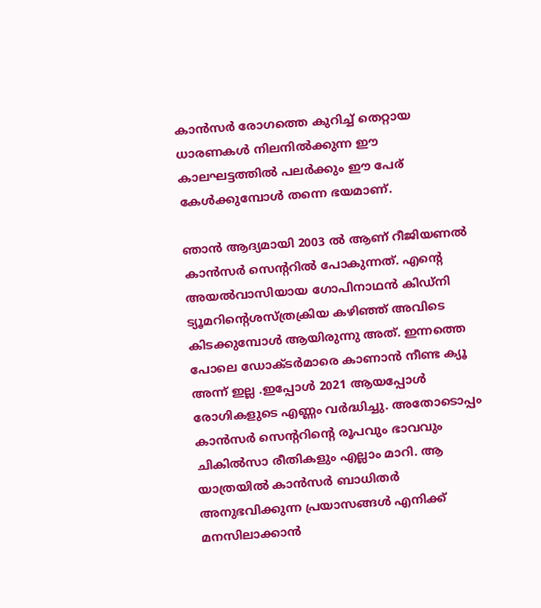കാൻസർ രോഗത്തെ കുറിച്ച് തെറ്റായ ധാരണകൾ നിലനിൽക്കുന്ന ഈ കാലഘട്ടത്തിൽ പലർക്കും ഈ പേര് കേൾക്കുമ്പോൾ തന്നെ ഭയമാണ്.

ഞാൻ ആദ്യമായി 2003 ൽ ആണ് റീജിയണൽ കാൻസർ സെന്ററിൽ പോകുന്നത്. എന്റെ അയൽവാസിയായ ഗോപിനാഥൻ കിഡ്നി ട്യൂമറിന്റെശസ്‌ത്രക്രിയ കഴിഞ്ഞ് അവിടെ കിടക്കുമ്പോൾ ആയിരുന്നു അത്. ഇന്നത്തെ പോലെ ഡോക്ടർമാരെ കാണാൻ നീണ്ട ക്യൂ അന്ന് ഇല്ല .ഇപ്പോൾ 2021 ആയപ്പോൾ രോഗികളുടെ എണ്ണം വർദ്ധിച്ചു. അതോടൊപ്പം കാൻസർ സെന്ററിന്റെ രൂപവും ഭാവവും ചികിൽസാ രീതികളും എല്ലാം മാറി. ആ യാത്രയിൽ കാൻസർ ബാധിതർ അനുഭവിക്കുന്ന പ്രയാസങ്ങൾ എനിക്ക് മനസിലാക്കാൻ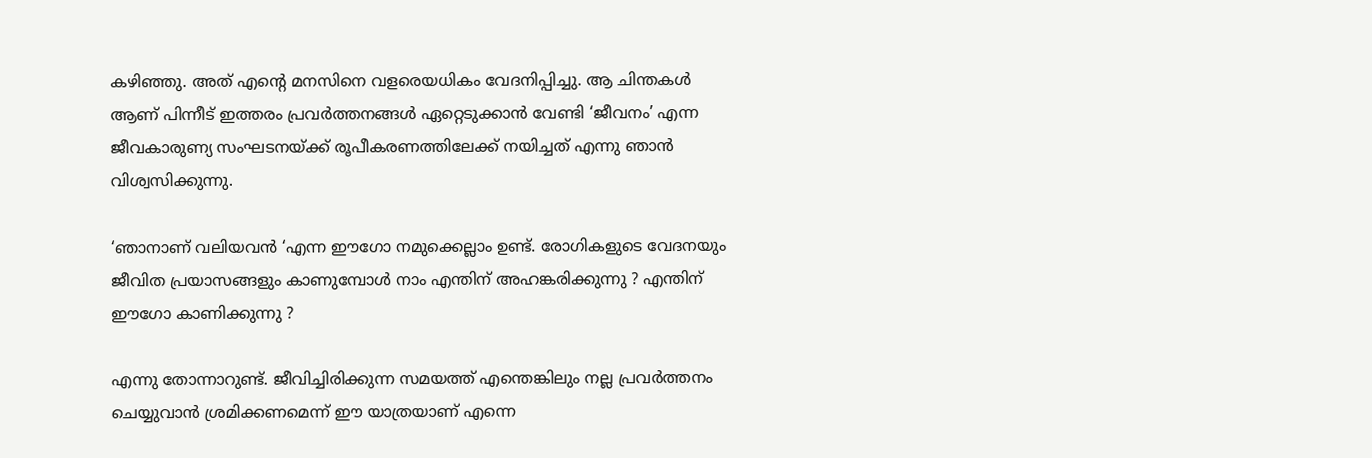കഴിഞ്ഞു. അത് എന്റെ മനസിനെ വളരെയധികം വേദനിപ്പിച്ചു. ആ ചിന്തകൾ ആണ് പിന്നീട് ഇത്തരം പ്രവർത്തനങ്ങൾ ഏറ്റെടുക്കാൻ വേണ്ടി ‘ജീവനം’ എന്ന ജീവകാരുണ്യ സംഘടനയ്ക്ക് രൂപീകരണത്തിലേക്ക് നയിച്ചത് എന്നു ഞാൻ വിശ്വസിക്കുന്നു.

‘ഞാനാണ് വലിയവൻ ‘എന്ന ഈഗോ നമുക്കെല്ലാം ഉണ്ട്. രോഗികളുടെ വേദനയും ജീവിത പ്രയാസങ്ങളും കാണുമ്പോൾ നാം എന്തിന് അഹങ്കരിക്കുന്നു ? എന്തിന് ഈഗോ കാണിക്കുന്നു ?

എന്നു തോന്നാറുണ്ട്. ജീവിച്ചിരിക്കുന്ന സമയത്ത് എന്തെങ്കിലും നല്ല പ്രവർത്തനം ചെയ്യുവാൻ ശ്രമിക്കണമെന്ന് ഈ യാത്രയാണ് എന്നെ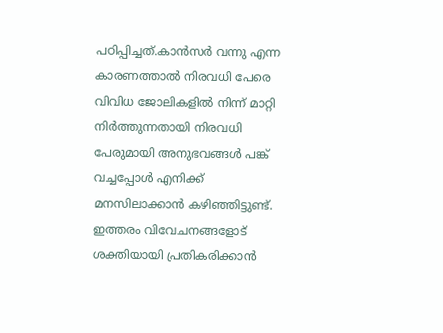പഠിപ്പിച്ചത്.കാൻസർ വന്നു എന്ന കാരണത്താൽ നിരവധി പേരെ വിവിധ ജോലികളിൽ നിന്ന് മാറ്റി നിർത്തുന്നതായി നിരവധി പേരുമായി അനുഭവങ്ങൾ പങ്ക് വച്ചപ്പോൾ എനിക്ക് മനസിലാക്കാൻ കഴിഞ്ഞിട്ടുണ്ട്. ഇത്തരം വിവേചനങ്ങളോട് ശക്തിയായി പ്രതികരിക്കാൻ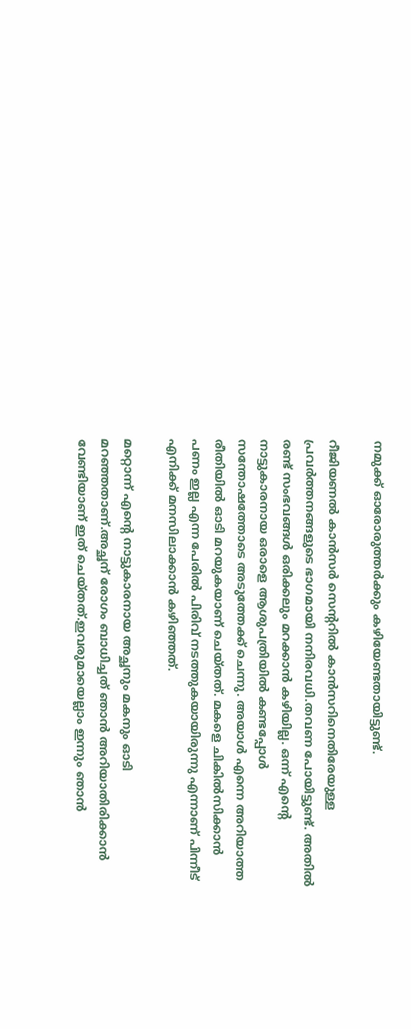നമുക്ക് ഓരോരുത്തർക്കും കഴിയേണ്ടതായിട്ടുണ്ട്.

റീജിയണൽ കാൻസർ സെന്ററിൽ കാൻസറിനെതിരേയുള്ള പ്രവർത്തനങ്ങളുടെ ഭാഗമായി നനിരവധി.തവണ പോയിട്ടുണ്ട്. അതിൽ രണ്ട് സംഭവങ്ങൾ ഒരിക്കലും മറക്കാൻ കഴിയില്ല. ഒന്ന് എന്റെ നാട്ടുകാരനായ ഒരാളെ ആശുപത്രിയിൽ കണ്ടപ്പോൾ സന്തോഷത്തോടെ അടുത്തേക്ക് ചെന്നു. അയാൾ എന്നെ അറിയാത്ത രീതിയിൽ ഓടി മറയുകയാണ് ചെയ്തത്. മകളെ ചികിൽസിക്കാൻ പണം ഇല്ല എന്ന പേരിൽ പിരിവ് നടത്തുകയായിരുന്നു എന്നാണ് പിന്നീട് എനിക്ക് മനസിലാക്കാൻ കഴിഞ്ഞത്.

മറ്റൊന്ന് എന്റെ നാട്ടുകാരനായ അച്ഛനും മകനും ഓടി മറഞ്ഞതാണ്.അച്ഛന് രോഗം ബാധിച്ചത് ഞാൻ അറിയാതിരിക്കാൻ വേണ്ടിയാണ് ഇത് ചെയ്തത്.ഇവരുമായെല്ലാം ഇന്നും ഞാൻ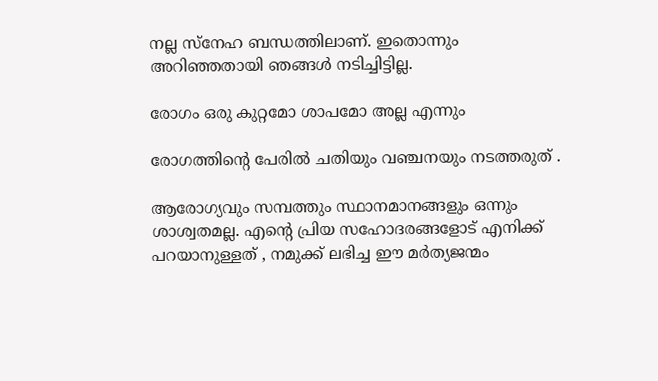നല്ല സ്നേഹ ബന്ധത്തിലാണ്. ഇതൊന്നും അറിഞ്ഞതായി ഞങ്ങൾ നടിച്ചിട്ടില്ല.

രോഗം ഒരു കുറ്റമോ ശാപമോ അല്ല എന്നും

രോഗത്തിന്റെ പേരിൽ ചതിയും വഞ്ചനയും നടത്തരുത് .

ആരോഗ്യവും സമ്പത്തും സ്ഥാനമാനങ്ങളും ഒന്നും ശാശ്വതമല്ല. എന്റെ പ്രിയ സഹോദരങ്ങളോട് എനിക്ക് പറയാനുള്ളത് , നമുക്ക് ലഭിച്ച ഈ മർത്യജന്മം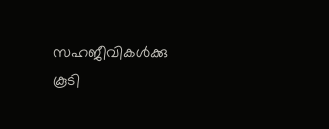സഹജീവികൾക്കു കൂടി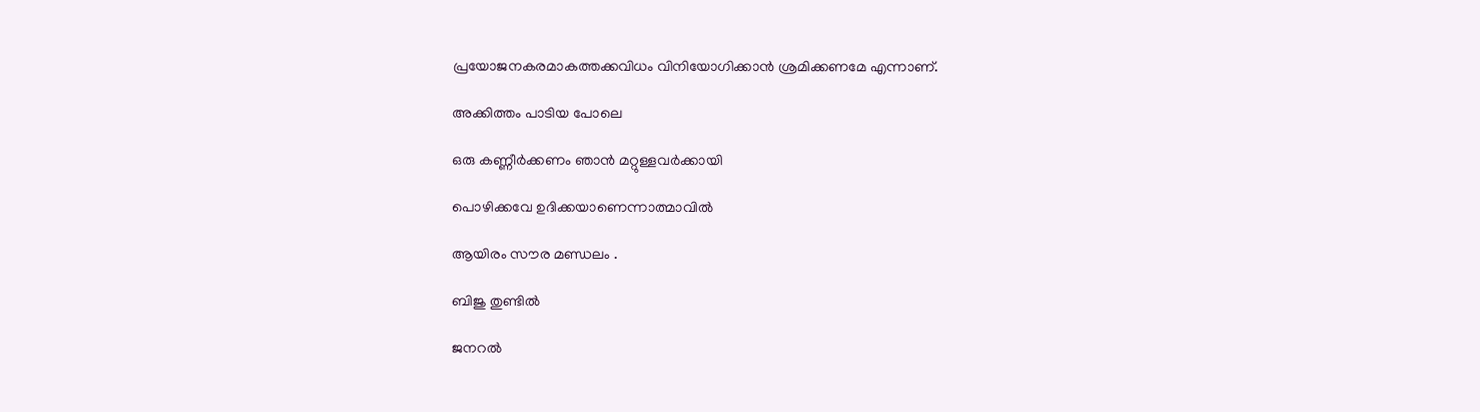പ്രയോജനകരമാകത്തക്കവിധം വിനിയോഗിക്കാൻ ശ്രമിക്കണമേ എന്നാണ്.

അക്കിത്തം പാടിയ പോലെ

ഒരു കണ്ണീർക്കണം ഞാൻ മറ്റുള്ളവർക്കായി

പൊഴിക്കവേ ഉദിക്കയാണെന്നാത്മാവിൽ

ആയിരം സൗര മണ്ഡലം .

ബിജു തുണ്ടിൽ

ജനറൽ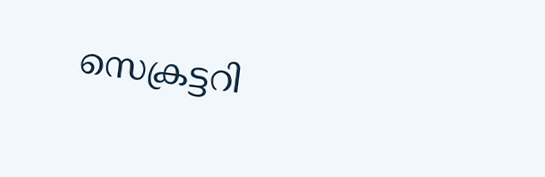സെക്രട്ടറി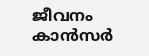ജീവനം കാൻസർ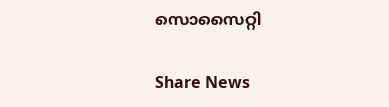സൊസൈറ്റി

Share News